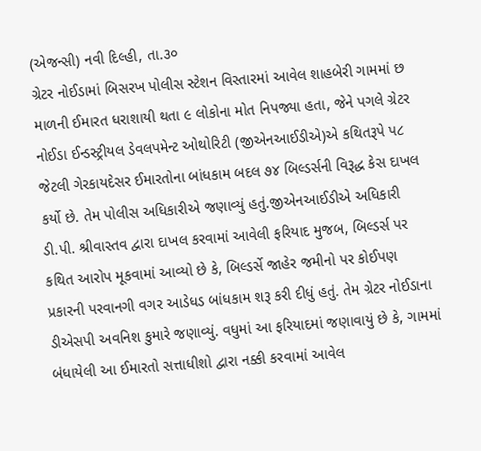(એજન્સી) નવી દિલ્હી, તા.૩૦
ગ્રેટર નોઈડામાં બિસરખ પોલીસ સ્ટેશન વિસ્તારમાં આવેલ શાહબેરી ગામમાં છ માળની ઈમારત ધરાશાયી થતા ૯ લોકોના મોત નિપજ્યા હતા, જેને પગલે ગ્રેટર નોઈડા ઈન્ડસ્ટ્રીયલ ડેવલપમેન્ટ ઓથોરિટી (જીએનઆઈડીએ)એ કથિતરૂપે પ૮ જેટલી ગેરકાયદેસર ઈમારતોના બાંધકામ બદલ ૭૪ બિલ્ડર્સની વિરૂદ્ધ કેસ દાખલ કર્યો છે. તેમ પોલીસ અધિકારીએ જણાવ્યું હતું.જીએનઆઈડીએ અધિકારી ડી.પી. શ્રીવાસ્તવ દ્વારા દાખલ કરવામાં આવેલી ફરિયાદ મુજબ, બિલ્ડર્સ પર કથિત આરોપ મૂકવામાં આવ્યો છે કે, બિલ્ડર્સે જાહેર જમીનો પર કોઈપણ પ્રકારની પરવાનગી વગર આડેધડ બાંધકામ શરૂ કરી દીધું હતું. તેમ ગ્રેટર નોઈડાના ડીએસપી અવનિશ કુમારે જણાવ્યું. વધુમાં આ ફરિયાદમાં જણાવાયું છે કે, ગામમાં બંધાયેલી આ ઈમારતો સત્તાધીશો દ્વારા નક્કી કરવામાં આવેલ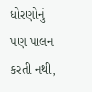ધોરણોનું પણ પાલન કરતી નથી,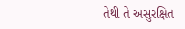તેથી તે અસુરક્ષિત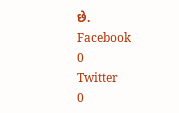છે.
Facebook
0
Twitter
0